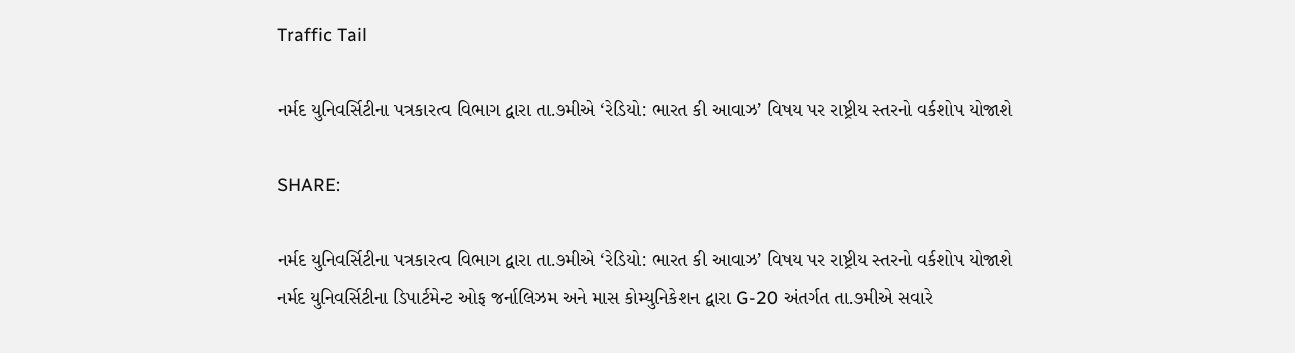Traffic Tail

નર્મદ યુનિવર્સિટીના પત્રકારત્વ વિભાગ દ્વારા તા.૭મીએ ‘રેડિયો: ભારત કી આવાઝ’ વિષય પર રાષ્ટ્રીય સ્તરનો વર્કશોપ યોજાશે

SHARE:

નર્મદ યુનિવર્સિટીના પત્રકારત્વ વિભાગ દ્વારા તા.૭મીએ ‘રેડિયો: ભારત કી આવાઝ’ વિષય પર રાષ્ટ્રીય સ્તરનો વર્કશોપ યોજાશે
નર્મદ યુનિવર્સિટીના ડિપાર્ટમેન્ટ ઓફ જર્નાલિઝમ અને માસ કોમ્યુનિકેશન દ્વારા G-20 અંતર્ગત તા.૭મીએ સવારે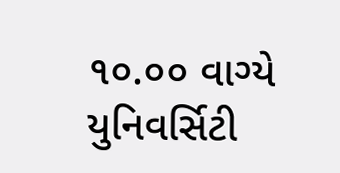૧૦.૦૦ વાગ્યે યુનિવર્સિટી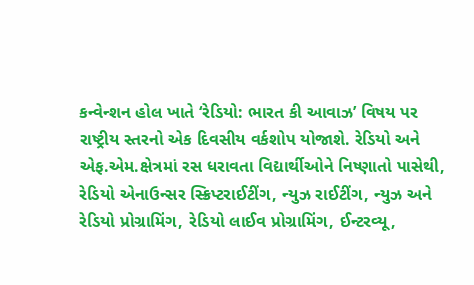કન્વેન્શન હોલ ખાતે ‘રેડિયો: ભારત કી આવાઝ’ વિષય પર રાષ્ટ્રીય સ્તરનો એક દિવસીય વર્કશોપ યોજાશે. રેડિયો અને એફ.એમ.ક્ષેત્રમાં રસ ધરાવતા વિદ્યાર્થીઓને નિષ્ણાતો પાસેથી, રેડિયો એનાઉન્સર સ્ક્રિપ્ટરાઈટીંગ, ન્યુઝ રાઈટીંગ, ન્યુઝ અને રેડિયો પ્રોગ્રામિંગ, રેડિયો લાઈવ પ્રોગ્રામિંગ, ઈન્ટરવ્યૂ,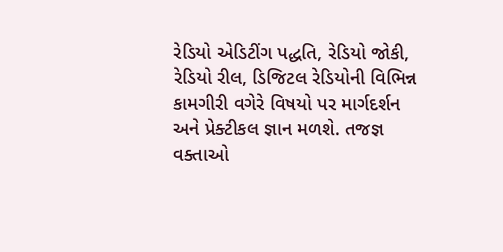રેડિયો એડિટીંગ પદ્ધતિ, રેડિયો જોકી, રેડિયો રીલ, ડિજિટલ રેડિયોની વિભિન્ન કામગીરી વગેરે વિષયો પર માર્ગદર્શન અને પ્રેક્ટીકલ જ્ઞાન મળશે. તજજ્ઞ વક્તાઓ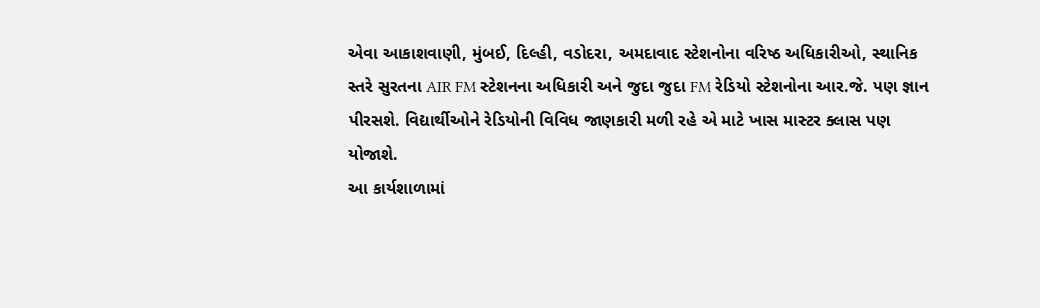એવા આકાશવાણી, મુંબઈ, દિલ્હી, વડોદરા, અમદાવાદ સ્ટેશનોના વરિષ્ઠ અધિકારીઓ, સ્થાનિક સ્તરે સુરતના AIR FM સ્ટેશનના અધિકારી અને જુદા જુદા FM રેડિયો સ્ટેશનોના આર.જે. પણ જ્ઞાન પીરસશે. વિદ્યાર્થીઓને રેડિયોની વિવિધ જાણકારી મળી રહે એ માટે ખાસ માસ્ટર ક્લાસ પણ યોજાશે.
આ કાર્યશાળામાં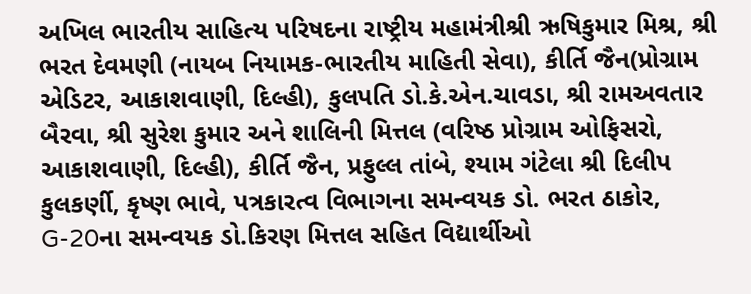અખિલ ભારતીય સાહિત્ય પરિષદના રાષ્ટ્રીય મહામંત્રીશ્રી ઋષિકુમાર મિશ્ર, શ્રી ભરત દેવમણી (નાયબ નિયામક-ભારતીય માહિતી સેવા), કીર્તિ જૈન(પ્રોગ્રામ એડિટર, આકાશવાણી, દિલ્હી), કુલપતિ ડો.કે.એન.ચાવડા, શ્રી રામઅવતાર બૈરવા, શ્રી સુરેશ કુમાર અને શાલિની મિત્તલ (વરિષ્ઠ પ્રોગ્રામ ઓફિસરો, આકાશવાણી, દિલ્હી), કીર્તિ જૈન, પ્રફુલ્લ તાંબે, શ્યામ ગંટેલા શ્રી દિલીપ કુલકર્ણી, કૃષ્ણ ભાવે, પત્રકારત્વ વિભાગના સમન્વયક ડો. ભરત ઠાકોર, G-20ના સમન્વયક ડો.કિરણ મિત્તલ સહિત વિદ્યાર્થીઓ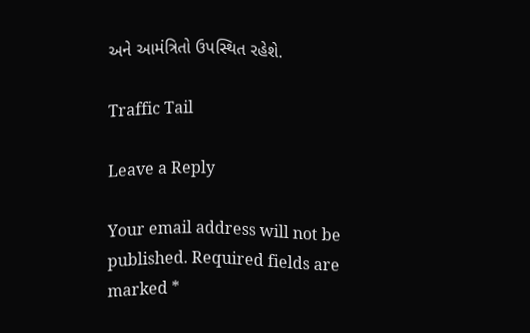અને આમંત્રિતો ઉપસ્થિત રહેશે.

Traffic Tail

Leave a Reply

Your email address will not be published. Required fields are marked *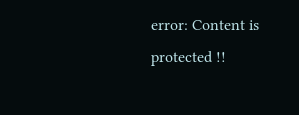error: Content is protected !!